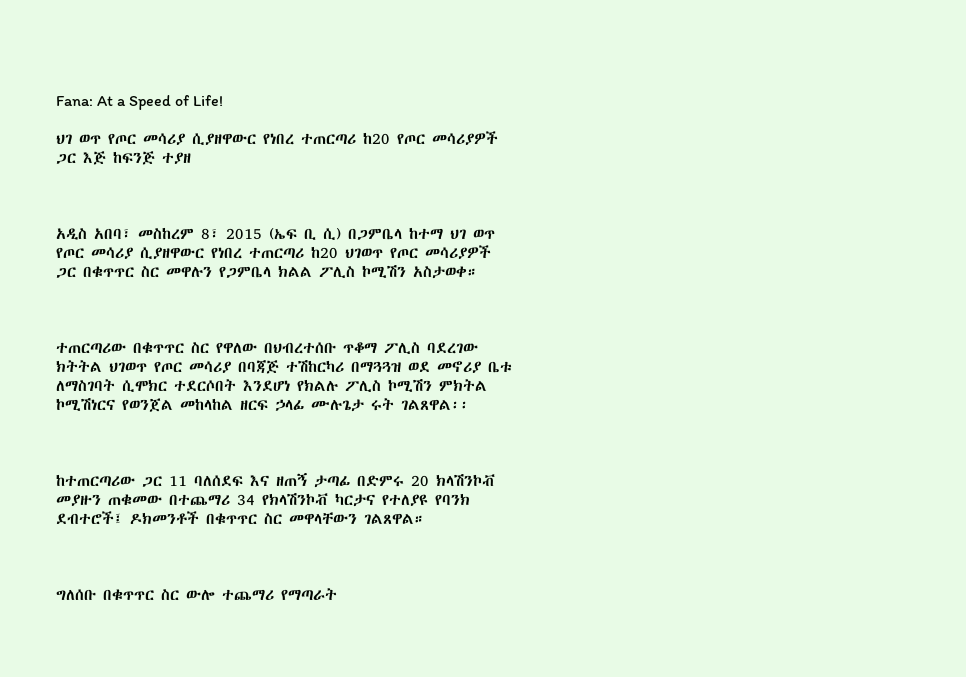Fana: At a Speed of Life!

ህገ ወጥ የጦር መሳሪያ ሲያዘዋውር የነበረ ተጠርጣሪ ከ20 የጦር መሳሪያዎች ጋር እጅ ከፍንጅ ተያዘ



አዲስ አበባ፣ መስከረም 8፣ 2015 (ኤፍ ቢ ሲ) በጋምቤላ ከተማ ህገ ወጥ የጦር መሳሪያ ሲያዘዋውር የነበረ ተጠርጣሪ ከ20 ህገወጥ የጦር መሳሪያዎች ጋር በቁጥጥር ስር መዋሉን የጋምቤላ ክልል ፖሊስ ኮሚሽን አስታወቀ።



ተጠርጣሪው በቁጥጥር ስር የዋለው በህብረተሰቡ ጥቆማ ፖሊስ ባደረገው ክትትል ህገወጥ የጦር መሳሪያ በባጃጅ ተሽከርካሪ በማጓጓዝ ወደ መኖሪያ ቤቱ ለማስገባት ሲሞክር ተደርሶበት እንደሆነ የክልሉ ፖሊስ ኮሚሽን ምክትል ኮሚሽነርና የወንጀል መከላከል ዘርፍ ኃላፊ ሙሉጌታ ሩት ገልጸዋል፡፡



ከተጠርጣሪው ጋር 11 ባለሰደፍ እና ዘጠኝ ታጣፊ በድምሩ 20 ክላሽንኮቭ መያዙን ጠቁመው በተጨማሪ 34 የክላሽንኮቭ ካርታና የተለያዩ የባንክ ደብተሮች፤ ዶክመንቶች በቁጥጥር ስር መዋላቸውን ገልጸዋል።



ግለሰቡ በቁጥጥር ስር ውሎ ተጨማሪ የማጣራት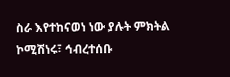ስራ እየተከናወነ ነው ያሉት ምክትል ኮሚሽነሩ፣ ኅብረተሰቡ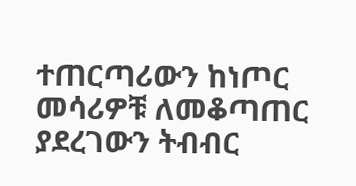ተጠርጣሪውን ከነጦር መሳሪዎቹ ለመቆጣጠር ያደረገውን ትብብር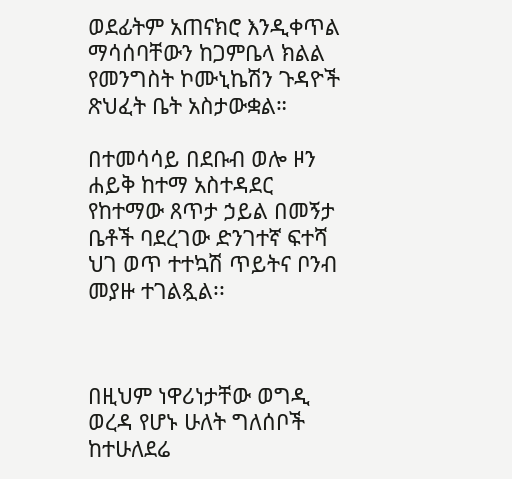ወደፊትም አጠናክሮ እንዲቀጥል ማሳሰባቸውን ከጋምቤላ ክልል የመንግስት ኮሙኒኬሽን ጉዳዮች ጽህፈት ቤት አስታውቋል።

በተመሳሳይ በደቡብ ወሎ ዞን ሐይቅ ከተማ አስተዳደር  የከተማው ጸጥታ ኃይል በመኝታ ቤቶች ባደረገው ድንገተኛ ፍተሻ ህገ ወጥ ተተኳሽ ጥይትና ቦንብ መያዙ ተገልጿል፡፡



በዚህም ነዋሪነታቸው ወግዲ ወረዳ የሆኑ ሁለት ግለሰቦች  ከተሁለደሬ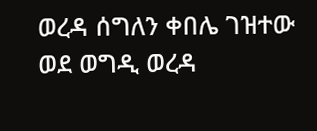ወረዳ ሰግለን ቀበሌ ገዝተው ወደ ወግዲ ወረዳ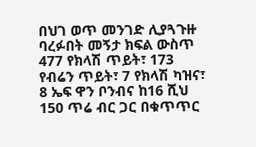በህገ ወጥ መንገድ ሊያጓጉዙ ባረፉበት መኝታ ክፍል ውስጥ 477 የክላሽ ጥይት፣ 173 የብሬን ጥይት፣ 7 የክላሽ ካዝና፣ 8 ኤፍ ዋን ቦንብና ከ16 ሺህ 150 ጥሬ ብር ጋር በቁጥጥር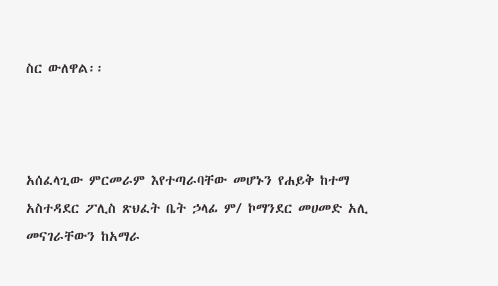ስር ውለዋል፡፡



አሰፈላጊው ምርመራም እየተጣራባቸው መሆኑን የሐይቅ ከተማ አስተዳደር ፖሊስ ጽህፈት ቤት ኃላፊ ም/ ኮማንደር መሀመድ አሊ መናገራቸውን ከአማራ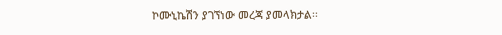ኮሙኒኬሽን ያገኘነው መረጃ ያመላክታል፡፡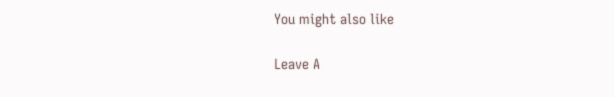You might also like

Leave A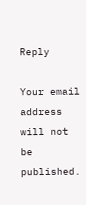Reply

Your email address will not be published.